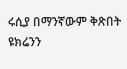ሩሲያ በማንኛውም ቅጽበት ዩክሬንን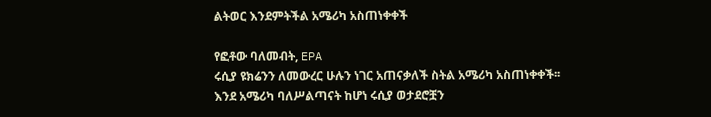ልትወር እንደምትችል አሜሪካ አስጠነቀቀች

የፎቶው ባለመብት, EPA
ሩሲያ ዩክሬንን ለመውረር ሁሉን ነገር አጠናቃለች ስትል አሜሪካ አስጠነቀቀች፡፡
እንደ አሜሪካ ባለሥልጣናት ከሆነ ሩሲያ ወታደሮቿን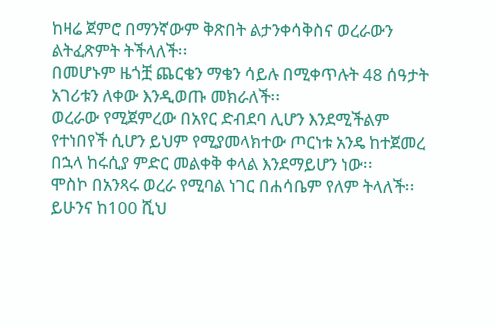ከዛሬ ጀምሮ በማንኛውም ቅጽበት ልታንቀሳቅስና ወረራውን ልትፈጽምት ትችላለች፡፡
በመሆኑም ዜጎቿ ጨርቄን ማቄን ሳይሉ በሚቀጥሉት 48 ሰዓታት አገሪቱን ለቀው እንዲወጡ መክራለች፡፡
ወረራው የሚጀምረው በአየር ድብደባ ሊሆን እንደሚችልም የተነበየች ሲሆን ይህም የሚያመላክተው ጦርነቱ አንዴ ከተጀመረ በኋላ ከሩሲያ ምድር መልቀቅ ቀላል እንደማይሆን ነው፡፡
ሞስኮ በአንጻሩ ወረራ የሚባል ነገር በሐሳቤም የለም ትላለች፡፡
ይሁንና ከ100 ሺህ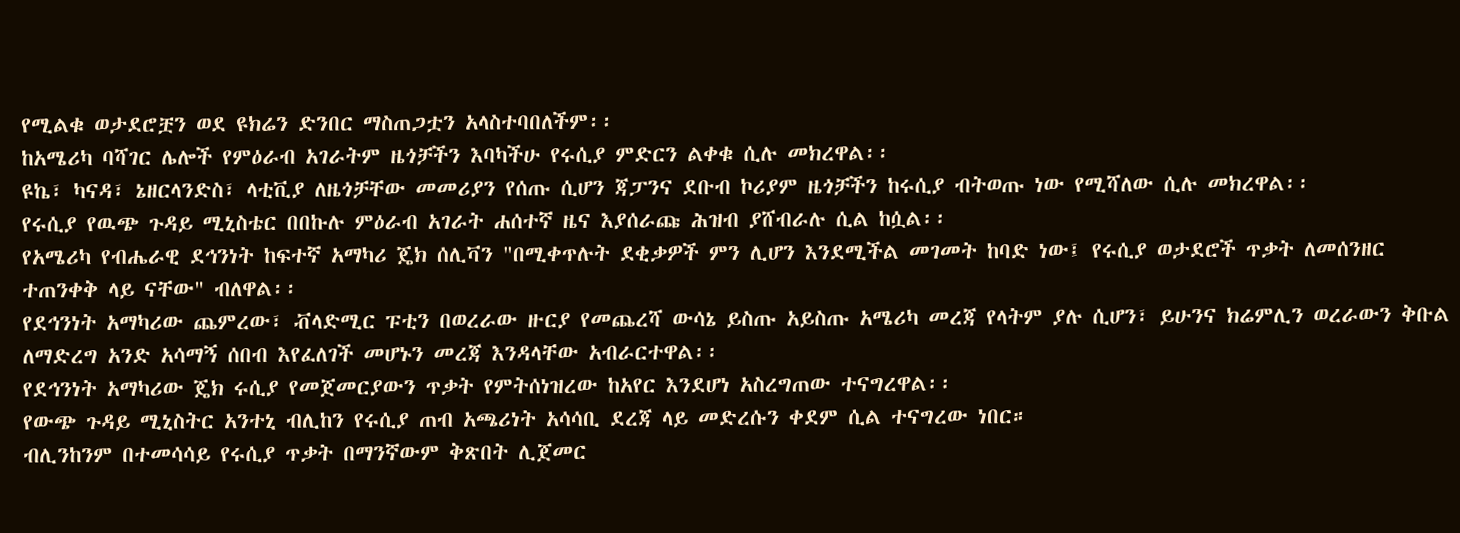የሚልቁ ወታደሮቿን ወደ ዩክሬን ድንበር ማስጠጋቷን አላስተባበለችም፡፡
ከአሜሪካ ባሻገር ሌሎች የምዕራብ አገራትም ዜጎቻችን እባካችሁ የሩሲያ ምድርን ልቀቁ ሲሉ መክረዋል፡፡
ዩኬ፣ ካናዳ፣ ኔዘርላንድስ፣ ላቲቪያ ለዜጎቻቸው መመሪያን የሰጡ ሲሆን ጃፓንና ደቡብ ኮሪያም ዜጎቻችን ከሩሲያ ብትወጡ ነው የሚሻለው ሲሉ መክረዋል፡፡
የሩሲያ የዉጭ ጉዳይ ሚኒስቴር በበኩሉ ምዕራብ አገራት ሐሰተኛ ዜና እያሰራጩ ሕዝብ ያሸብራሉ ሲል ከሷል፡፡
የአሜሪካ የብሔራዊ ደኅንነት ከፍተኛ አማካሪ ጄክ ሰሊቫን "በሚቀጥሉት ደቂቃዎች ምን ሊሆን እንደሚችል መገመት ከባድ ነው፤ የሩሲያ ወታደሮች ጥቃት ለመሰንዘር ተጠንቀቅ ላይ ናቸው" ብለዋል፡፡
የደኅንነት አማካሪው ጨምረው፣ ቭላድሚር ፑቲን በወረራው ዙርያ የመጨረሻ ውሳኔ ይስጡ አይስጡ አሜሪካ መረጃ የላትም ያሉ ሲሆን፣ ይሁንና ክሬምሊን ወረራውን ቅቡል ለማድረግ አንድ አሳማኝ ሰበብ እየፈለገች መሆኑን መረጃ እንዳላቸው አብራርተዋል፡፡
የደኅንነት አማካሪው ጄክ ሩሲያ የመጀመርያውን ጥቃት የምትሰነዝረው ከአየር እንደሆነ አስረግጠው ተናግረዋል፡፡
የውጭ ጉዳይ ሚኒስትር አንተኒ ብሊከን የሩሲያ ጠብ አጫሪነት አሳሳቢ ደረጃ ላይ መድረሱን ቀደም ሲል ተናግረው ነበር።
ብሊንከንም በተመሳሳይ የሩሲያ ጥቃት በማንኛውም ቅጽበት ሊጀመር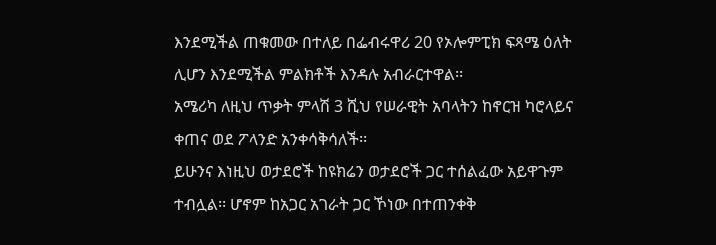እንደሚችል ጠቁመው በተለይ በፌብሩዋሪ 20 የኦሎምፒክ ፍጻሜ ዕለት ሊሆን እንደሚችል ምልክቶች እንዳሉ አብራርተዋል፡፡
አሜሪካ ለዚህ ጥቃት ምላሽ 3 ሺህ የሠራዊት አባላትን ከኖርዝ ካሮላይና ቀጠና ወደ ፖላንድ አንቀሳቅሳለች፡፡
ይሁንና እነዚህ ወታደሮች ከዩክሬን ወታደሮች ጋር ተሰልፈው አይዋጉም ተብሏል፡፡ ሆኖም ከአጋር አገራት ጋር ኾነው በተጠንቀቅ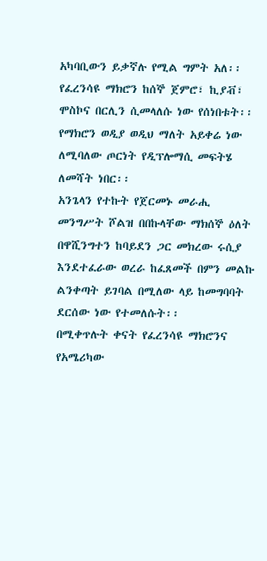አካባቢውን ይቃኛሉ የሚል ግምት አለ፡፡
የፈረንሳዩ ማክሮን ከሰኞ ጀምሮ፣ ኪያቭ፣ ሞስኮና በርሊን ሲመላለሱ ነው የሰነበቱት፡፡
የማክሮን ወዲያ ወዲህ ማለት አይቀሬ ነው ለሚባለው ጦርነት የዲፕሎማሲ መፍትሄ ለመሻት ነበር፡፡
አንጌላን የተኩት የጀርመኑ መራሒ መንግሥት ሾልዝ በበኩላቸው ማክሰኞ ዕለት በዋሺንግተን ከባይደን ጋር መክረው ሩሲያ እንደተፈራው ወረራ ከፈጸመች በምን መልኩ ልንቀጣት ይገባል በሚለው ላይ ከመግባባት ደርሰው ነው የተመለሱት፡፡
በሚቀጥሉት ቀናት የፈረንሳዩ ማክሮንና የአሜሪካው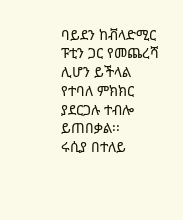ባይደን ከቭላድሚር ፑቲን ጋር የመጨረሻ ሊሆን ይችላል የተባለ ምክክር ያደርጋሉ ተብሎ ይጠበቃል፡፡
ሩሲያ በተለይ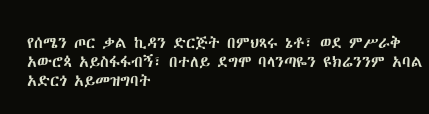የሰሜን ጦር ቃል ኪዳን ድርጅት በምህጻሩ ኔቶ፣ ወደ ምሥራቅ አውሮጳ አይስፋፋብኝ፣ በተለይ ደግሞ ባላንጣዬን ዩክሬንንም አባል አድርጎ አይመዝግባት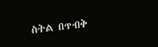ስትል በጥብቅ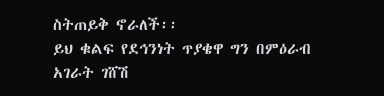ስትጠይቅ ኖራለች፡፡
ይህ ቁልፍ የደኅንነት ጥያቄዋ ግን በምዕራብ አገራት ገሸሽ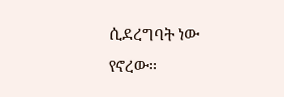ሲደረግባት ነው የኖረው፡፡